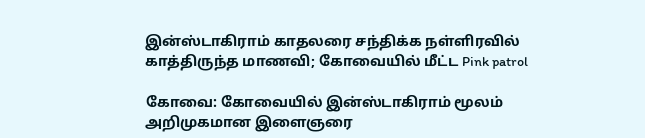இன்ஸ்டாகிராம் காதலரை சந்திக்க நள்ளிரவில் காத்திருந்த மாணவி; கோவையில் மீட்ட Pink patrol

கோவை: கோவையில் இன்ஸ்டாகிராம் மூலம் அறிமுகமான இளைஞரை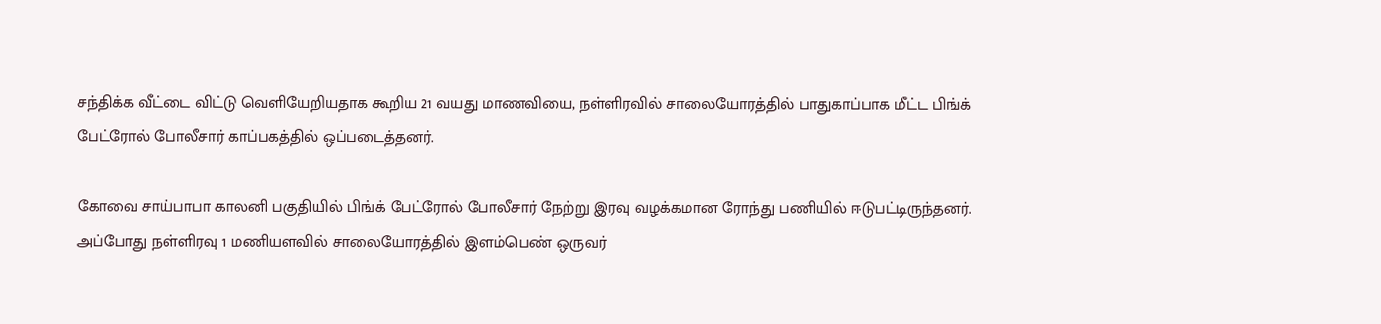சந்திக்க வீட்டை விட்டு வெளியேறியதாக கூறிய 21 வயது மாணவியை, நள்ளிரவில் சாலையோரத்தில் பாதுகாப்பாக மீட்ட பிங்க் பேட்ரோல் போலீசார் காப்பகத்தில் ஒப்படைத்தனர்.

கோவை சாய்பாபா காலனி பகுதியில் பிங்க் பேட்ரோல் போலீசார் நேற்று இரவு வழக்கமான ரோந்து பணியில் ஈடுபட்டிருந்தனர். அப்போது நள்ளிரவு 1 மணியளவில் சாலையோரத்தில் இளம்பெண் ஒருவர்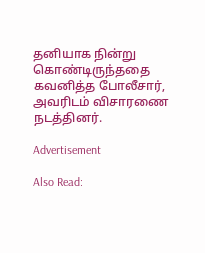தனியாக நின்று கொண்டிருந்ததை கவனித்த போலீசார், அவரிடம் விசாரணை நடத்தினர்.

Advertisement

Also Read: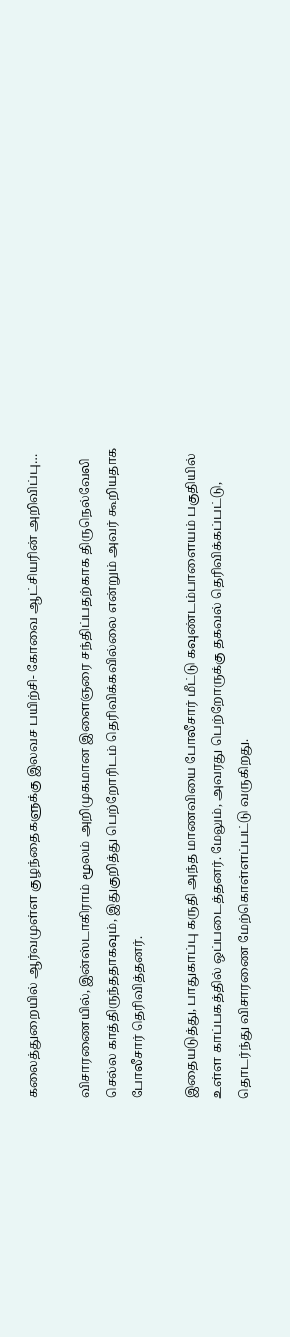கலைத்துறையில் ஆர்வமுள்ள குழந்தைகளுக்கு இலவச பயிற்சி- கோவை ஆட்சியரின் அறிவிப்பு…

விசாரணையில், இன்ஸ்டாகிராம் மூலம் அறிமுகமான இளைஞரை சந்திப்பதற்காக திருநெல்வேலி செல்ல காத்திருந்ததாகவும், இதுகுறித்து பெற்றோரிடம் தெரிவிக்கவில்லை என்றும் அவர் கூறியதாக போலீசார் தெரிவித்தனர்.

இதையடுத்து, பாதுகாப்பு கருதி அந்த மாணவியை போலீசார் மீட்டு கவுண்டம்பாளையம் பகுதியில் உள்ள காப்பகத்தில் ஒப்படைத்தனர். மேலும், அவரது பெற்றோருக்கு தகவல் தெரிவிக்கப்பட்டு, தொடர்ந்து விசாரணை மேற்கொள்ளப்பட்டு வருகிறது.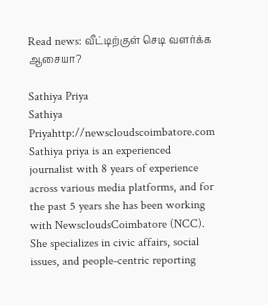Read news: வீட்டிற்குள் செடி வளர்க்க ஆசையா?

Sathiya Priya
Sathiya Priyahttp://newscloudscoimbatore.com
Sathiya priya is an experienced journalist with 8 years of experience across various media platforms, and for the past 5 years she has been working with NewscloudsCoimbatore (NCC). She specializes in civic affairs, social issues, and people-centric reporting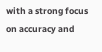with a strong focus on accuracy and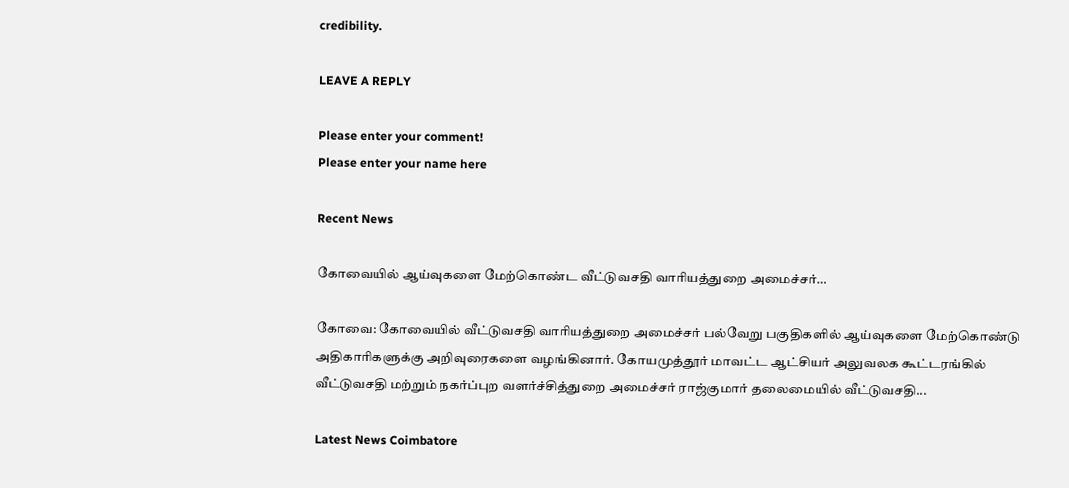credibility.

LEAVE A REPLY

Please enter your comment!
Please enter your name here

Recent News

கோவையில் ஆய்வுகளை மேற்கொண்ட வீட்டுவசதி வாரியத்துறை அமைச்சர்…

கோவை: கோவையில் வீட்டுவசதி வாரியத்துறை அமைச்சர் பல்வேறு பகுதிகளில் ஆய்வுகளை மேற்கொண்டு அதிகாரிகளுக்கு அறிவுரைகளை வழங்கினார். கோயமுத்தூர் மாவட்ட ஆட்சியர் அலுவலக கூட்டரங்கில் வீட்டுவசதி மற்றும் நகர்ப்புற வளர்ச்சித்துறை அமைச்சர் ராஜ்குமார் தலைமையில் வீட்டுவசதி...

Latest News Coimbatore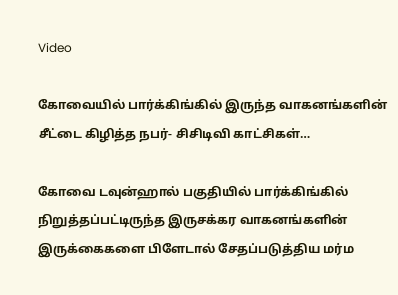Video

கோவையில் பார்க்கிங்கில் இருந்த வாகனங்களின் சீட்டை கிழித்த நபர்- சிசிடிவி காட்சிகள்…

கோவை டவுன்ஹால் பகுதியில் பார்க்கிங்கில் நிறுத்தப்பட்டிருந்த இருசக்கர வாகனங்களின் இருக்கைகளை பிளேடால் சேதப்படுத்திய மர்ம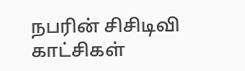நபரின் சிசிடிவி காட்சிகள்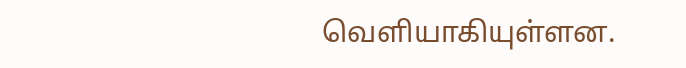வெளியாகியுள்ளன.